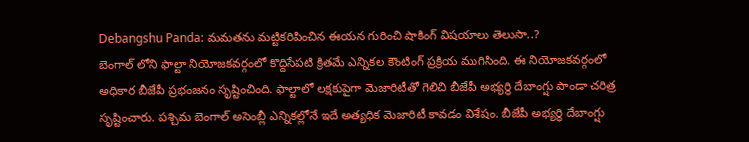Debangshu Panda: మమతను మట్టికరిపించిన ఈయన గురించి షాకింగ్ విషయాలు తెలుసా..?
బెంగాల్ లోని ఫాల్టా నియోజకవర్గంలో కొద్దిసేపటి క్రితమే ఎన్నికల కౌంటింగ్ ప్రక్రియ ముగిసింది. ఈ నియోజకవర్గంలో అధికార బీజేపీ ప్రభంజనం సృష్టించింది. ఫాల్టాలో లక్షకుపైగా మెజారిటీతో గెలిచి బీజేపీ అభ్యర్థి దేబాంగ్షు పాండా చరిత్ర సృష్టించారు. పశ్చిమ బెంగాల్ అసెంబ్లీ ఎన్నికల్లోనే ఇదే అత్యధిక మెజారిటీ కావడం విశేషం. బీజేపీ అభ్యర్థి దేబాంగ్షు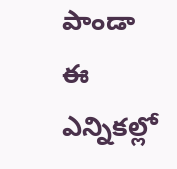పాండా ఈ ఎన్నికల్లో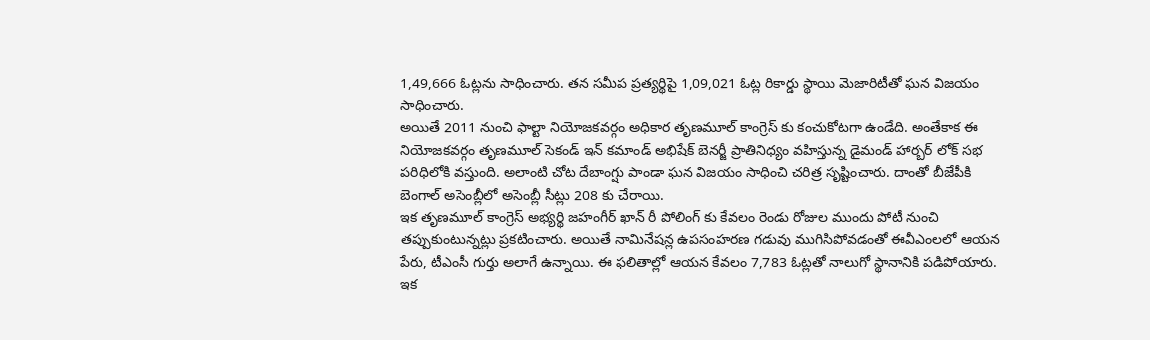1,49,666 ఓట్లను సాధించారు. తన సమీప ప్రత్యర్థిపై 1,09,021 ఓట్ల రికార్డు స్థాయి మెజారిటీతో ఘన విజయం సాధించారు.
అయితే 2011 నుంచి ఫాల్టా నియోజకవర్గం అధికార తృణమూల్ కాంగ్రెస్ కు కంచుకోటగా ఉండేది. అంతేకాక ఈ నియోజకవర్గం తృణమూల్ సెకండ్ ఇన్ కమాండ్ అభిషేక్ బెనర్జీ ప్రాతినిధ్యం వహిస్తున్న డైమండ్ హార్బర్ లోక్ సభ పరిధిలోకి వస్తుంది. అలాంటి చోట దేబాంగ్షు పాండా ఘన విజయం సాధించి చరిత్ర సృష్టించారు. దాంతో బీజేపీకి బెంగాల్ అసెంబ్లీలో అసెంబ్లీ సీట్లు 208 కు చేరాయి.
ఇక తృణమూల్ కాంగ్రెస్ అభ్యర్థి జహంగీర్ ఖాన్ రీ పోలింగ్ కు కేవలం రెండు రోజుల ముందు పోటీ నుంచి తప్పుకుంటున్నట్లు ప్రకటించారు. అయితే నామినేషన్ల ఉపసంహరణ గడువు ముగిసిపోవడంతో ఈవీఎంలలో ఆయన పేరు, టీఎంసీ గుర్తు అలాగే ఉన్నాయి. ఈ ఫలితాల్లో ఆయన కేవలం 7,783 ఓట్లతో నాలుగో స్థానానికి పడిపోయారు. ఇక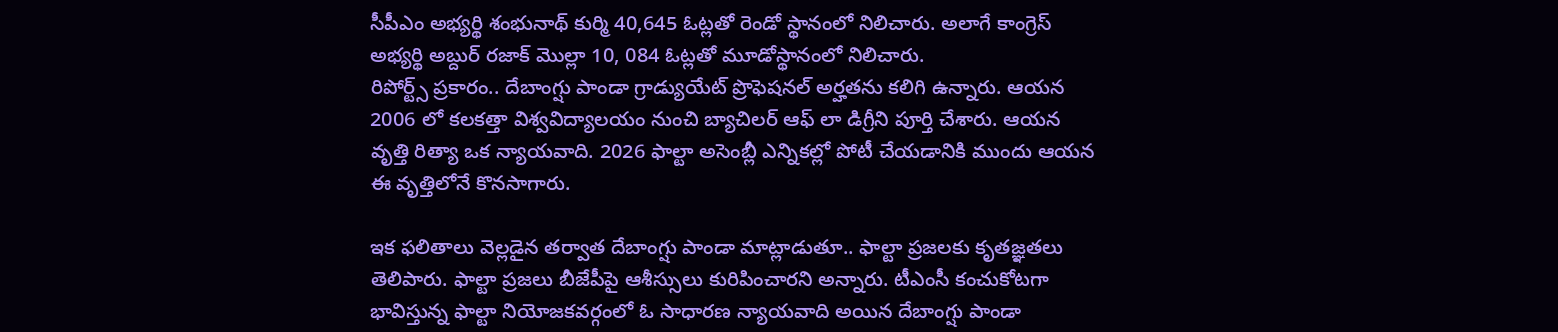సీపీఎం అభ్యర్థి శంభునాథ్ కుర్మి 40,645 ఓట్లతో రెండో స్థానంలో నిలిచారు. అలాగే కాంగ్రెస్ అభ్యర్థి అబ్దుర్ రజాక్ మొల్లా 10, 084 ఓట్లతో మూడోస్థానంలో నిలిచారు.
రిపోర్ట్స్ ప్రకారం.. దేబాంగ్షు పాండా గ్రాడ్యుయేట్ ప్రొఫెషనల్ అర్హతను కలిగి ఉన్నారు. ఆయన 2006 లో కలకత్తా విశ్వవిద్యాలయం నుంచి బ్యాచిలర్ ఆఫ్ లా డిగ్రీని పూర్తి చేశారు. ఆయన వృత్తి రిత్యా ఒక న్యాయవాది. 2026 ఫాల్టా అసెంబ్లీ ఎన్నికల్లో పోటీ చేయడానికి ముందు ఆయన ఈ వృత్తిలోనే కొనసాగారు.

ఇక ఫలితాలు వెల్లడైన తర్వాత దేబాంగ్షు పాండా మాట్లాడుతూ.. ఫాల్టా ప్రజలకు కృతజ్ఞతలు తెలిపారు. ఫాల్టా ప్రజలు బీజేపీపై ఆశీస్సులు కురిపించారని అన్నారు. టీఎంసీ కంచుకోటగా భావిస్తున్న ఫాల్టా నియోజకవర్గంలో ఓ సాధారణ న్యాయవాది అయిన దేబాంగ్షు పాండా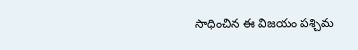సాధించిన ఈ విజయం పశ్చిమ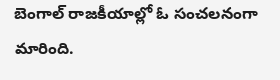బెంగాల్ రాజకీయాల్లో ఓ సంచలనంగా మారింది.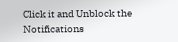Click it and Unblock the Notifications